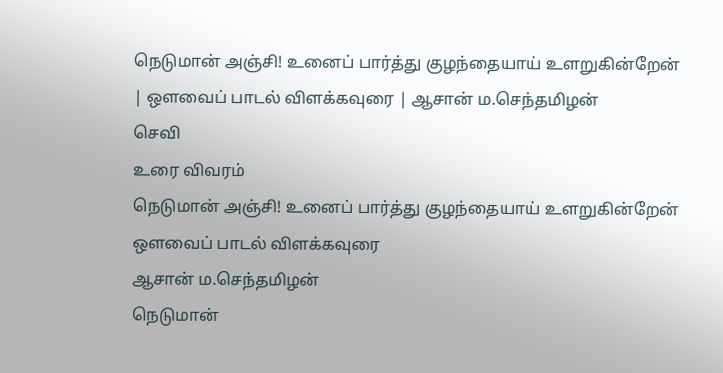நெடுமான் அஞ்சி! உனைப் பார்த்து குழந்தையாய் உளறுகின்றேன் | ஔவைப் பாடல் விளக்கவுரை | ஆசான் ம.செந்தமிழன்
செவி
உரை விவரம்
நெடுமான் அஞ்சி! உனைப் பார்த்து குழந்தையாய் உளறுகின்றேன்
ஔவைப் பாடல் விளக்கவுரை
ஆசான் ம.செந்தமிழன்
நெடுமான்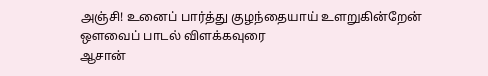அஞ்சி! உனைப் பார்த்து குழந்தையாய் உளறுகின்றேன்
ஔவைப் பாடல் விளக்கவுரை
ஆசான்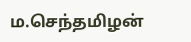ம.செந்தமிழன்